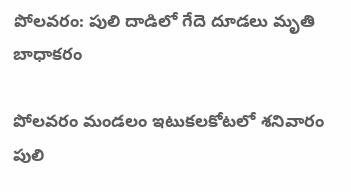పోలవరం: పులి దాడిలో గేదె దూడలు మృతి బాధాకరం

పోలవరం మండలం ఇటుకలకోటలో శనివారం పులి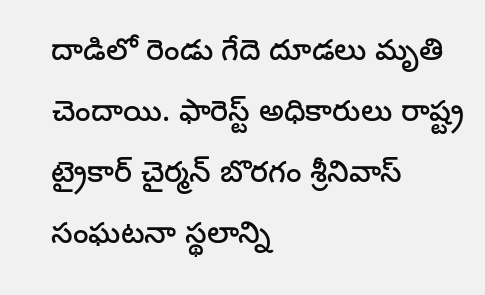దాడిలో రెండు గేదె దూడలు మృతి చెందాయి. ఫారెస్ట్ అధికారులు రాష్ట్ర ట్రైకార్ చైర్మన్ బొరగం శ్రీనివాస్ సంఘటనా స్థలాన్ని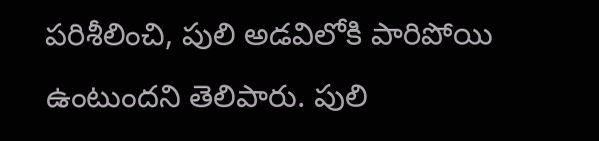పరిశీలించి, పులి అడవిలోకి పారిపోయి ఉంటుందని తెలిపారు. పులి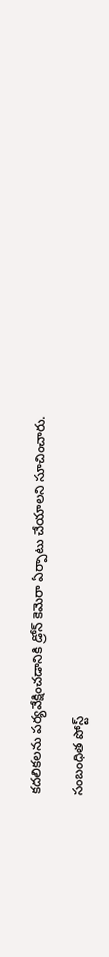కదలికలను పర్యవేక్షించడానికి డ్రోన్ కెమెరా ఏర్పాటు చేయాలని సూచించారు.

సంబంధిత పోస్ట్